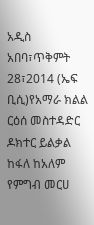አዲስ አበባ፣ጥቅምት 28፣2014 (ኤፍ ቢሲ)የአማራ ክልል ርዕሰ መስተዳድር ዶክተር ይልቃል ከፋለ ከአለም የምግብ መርሀ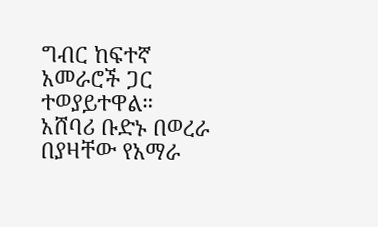ግብር ከፍተኛ አመራሮች ጋር ተወያይተዋል።
አሸባሪ ቡድኑ በወረራ በያዛቸው የአማራ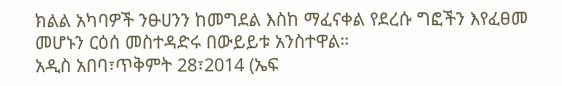ክልል አካባዎች ንፁሀንን ከመግደል እስከ ማፈናቀል የደረሱ ግፎችን እየፈፀመ መሆኑን ርዕሰ መስተዳድሩ በውይይቱ አንስተዋል።
አዲስ አበባ፣ጥቅምት 28፣2014 (ኤፍ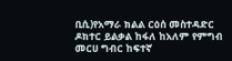ቢሲ)የአማራ ክልል ርዕሰ መስተዳድር ዶክተር ይልቃል ከፋለ ከአለም የምግብ መርሀ ግብር ከፍተኛ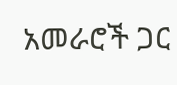አመራሮች ጋር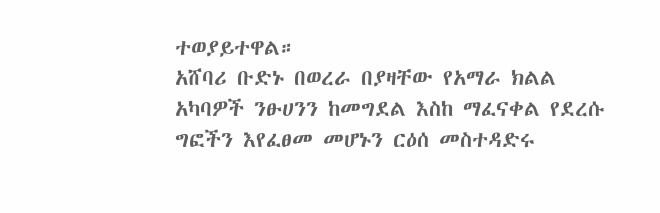ተወያይተዋል።
አሸባሪ ቡድኑ በወረራ በያዛቸው የአማራ ክልል አካባዎች ንፁሀንን ከመግደል እስከ ማፈናቀል የደረሱ ግፎችን እየፈፀመ መሆኑን ርዕሰ መስተዳድሩ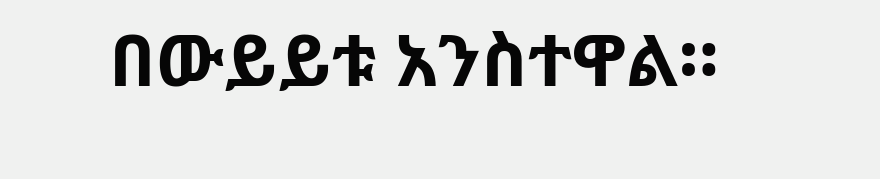በውይይቱ አንስተዋል።